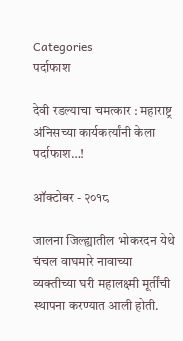Categories
पर्दाफाश

देवी रडल्याचा चमत्कार : महाराष्ट्र अंनिसच्या कार्यकर्त्यांनी केला पर्दाफाश…!

ऑक्टोबर - २०१८

जालना जिल्ह्यातील भोकरदन येथे चंचल वाघमारे नावाच्या व्यक्तीच्या घरी महालक्ष्मी मूर्तींची स्थापना करण्यात आली होती.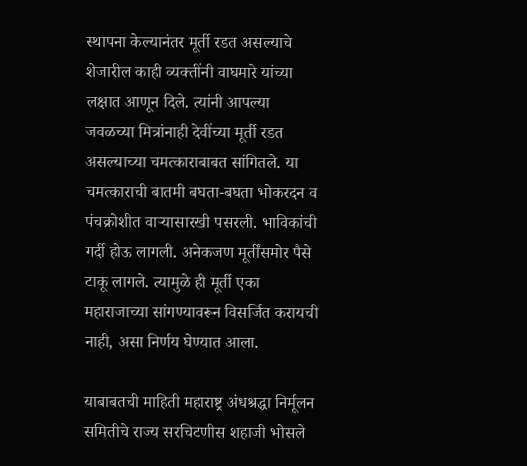स्थापना केल्यानंतर मूर्ती रडत असल्याचे शेजारील काही व्यक्तींनी वाघमारे यांच्या लक्षात आणून दिले. त्यांनी आपल्या जवळच्या मित्रांनाही देवींच्या मूर्ती रडत असल्याच्या चमत्काराबाबत सांगितले. या चमत्काराची बातमी बघता-बघता भोकरदन व पंचक्रोशीत वार्‍यासारखी पसरली. भाविकांची गर्दी होऊ लागली. अनेकजण मूर्तींसमोर पैसे टाकू लागले. त्यामुळे ही मूर्ती एका महाराजाच्या सांगण्यावरून विसर्जित करायची नाही, असा निर्णय घेण्यात आला.

याबाबतची माहिती महाराष्ट्र अंधश्रद्धा निर्मूलन समितीचे राज्य सरचिटणीस शहाजी भोसले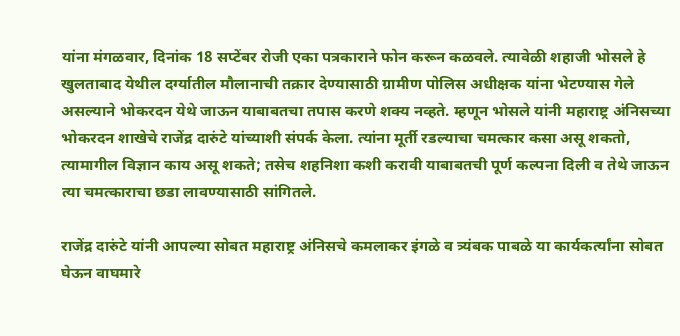यांना मंगळवार, दिनांक 18 सप्टेंबर रोजी एका पत्रकाराने फोन करून कळवले. त्यावेळी शहाजी भोसले हे खुलताबाद येथील दर्ग्यातील मौलानाची तक्रार देण्यासाठी ग्रामीण पोलिस अधीक्षक यांना भेटण्यास गेले असल्याने भोकरदन येथे जाऊन याबाबतचा तपास करणे शक्य नव्हते. म्हणून भोसले यांनी महाराष्ट्र अंनिसच्या भोकरदन शाखेचे राजेंद्र दारुंटे यांच्याशी संपर्क केला. त्यांना मूर्ती रडल्याचा चमत्कार कसा असू शकतो, त्यामागील विज्ञान काय असू शकते; तसेच शहनिशा कशी करावी याबाबतची पूर्ण कल्पना दिली व तेथे जाऊन त्या चमत्काराचा छडा लावण्यासाठी सांगितले.

राजेंद्र दारुंटे यांनी आपल्या सोबत महाराष्ट्र अंनिसचे कमलाकर इंगळे व त्र्यंबक पाबळे या कार्यकर्त्यांना सोबत घेऊन वाघमारे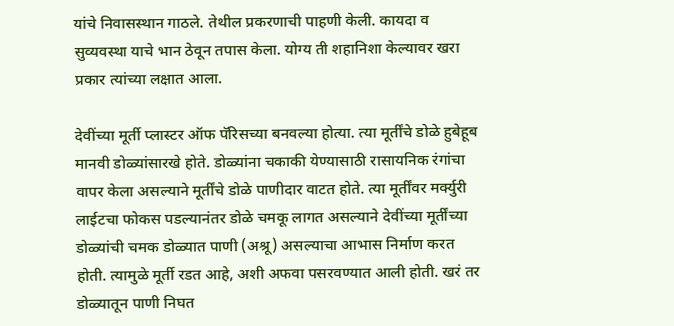यांचे निवासस्थान गाठले. तेथील प्रकरणाची पाहणी केली. कायदा व सुव्यवस्था याचे भान ठेवून तपास केला. योग्य ती शहानिशा केल्यावर खरा प्रकार त्यांच्या लक्षात आला.

देवींच्या मूर्ती प्लास्टर ऑफ पॅरिसच्या बनवल्या होत्या. त्या मूर्तींचे डोळे हुबेहूब मानवी डोळ्यांसारखे होते. डोळ्यांना चकाकी येण्यासाठी रासायनिक रंगांचा वापर केला असल्याने मूर्तींचे डोळे पाणीदार वाटत होते. त्या मूर्तींवर मर्क्युरी लाईटचा फोकस पडल्यानंतर डोळे चमकू लागत असल्याने देवींच्या मूर्तींच्या डोळ्यांची चमक डोळ्यात पाणी (अश्रू) असल्याचा आभास निर्माण करत होती. त्यामुळे मूर्ती रडत आहे, अशी अफवा पसरवण्यात आली होती. खरं तर डोळ्यातून पाणी निघत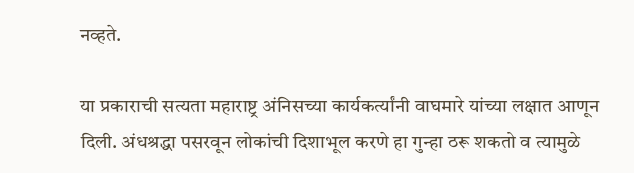नव्हते.

या प्रकाराची सत्यता महाराष्ट्र अंनिसच्या कार्यकर्त्यांनी वाघमारे यांच्या लक्षात आणून दिली. अंधश्रद्धा पसरवून लोकांची दिशाभूल करणे हा गुन्हा ठरू शकतो व त्यामुळे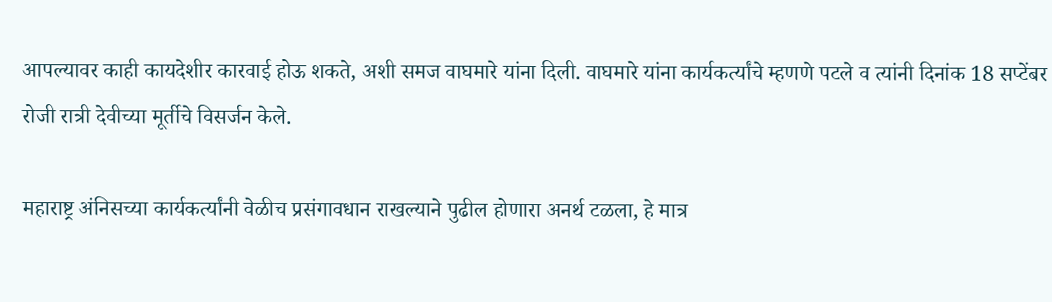आपल्यावर काही कायदेशीर कारवाई होऊ शकते, अशी समज वाघमारे यांना दिली. वाघमारे यांना कार्यकर्त्यांचे म्हणणे पटले व त्यांनी दिनांक 18 सप्टेंबर रोजी रात्री देवीच्या मूर्तीचे विसर्जन केले.

महाराष्ट्र अंनिसच्या कार्यकर्त्यांनी वेळीच प्रसंगावधान राखल्याने पुढील होणारा अनर्थ टळला, हे मात्र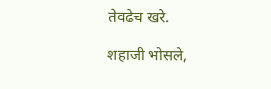तेवढेच खरे.

शहाजी भोसले,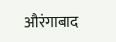औरंगाबाद